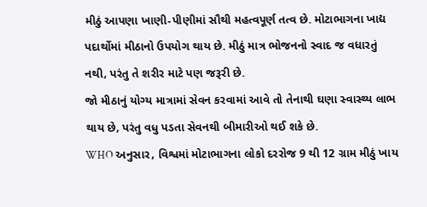મીઠું આપણા ખાણી-પીણીમાં સૌથી મહત્વપૂર્ણ તત્વ છે. મોટાભાગના ખાદ્ય પદાર્થોમાં મીઠાનો ઉપયોગ થાય છે. મીઠું માત્ર ભોજનનો સ્વાદ જ વધારતું નથી, પરંતુ તે શરીર માટે પણ જરૂરી છે.
જો મીઠાનું યોગ્ય માત્રામાં સેવન કરવામાં આવે તો તેનાથી ઘણા સ્વાસ્થ્ય લાભ થાય છે, પરંતુ વધુ પડતા સેવનથી બીમારીઓ થઈ શકે છે.
WHO અનુસાર, વિશ્વમાં મોટાભાગના લોકો દરરોજ 9 થી 12 ગ્રામ મીઠું ખાય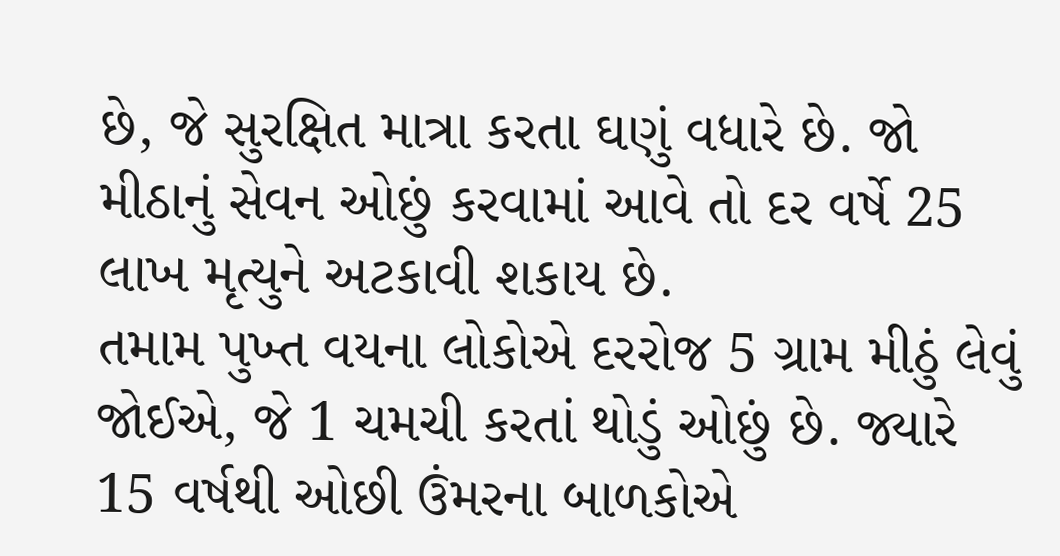છે, જે સુરક્ષિત માત્રા કરતા ઘણું વધારે છે. જો મીઠાનું સેવન ઓછું કરવામાં આવે તો દર વર્ષે 25 લાખ મૃત્યુને અટકાવી શકાય છે.
તમામ પુખ્ત વયના લોકોએ દરરોજ 5 ગ્રામ મીઠું લેવું જોઈએ, જે 1 ચમચી કરતાં થોડું ઓછું છે. જ્યારે 15 વર્ષથી ઓછી ઉંમરના બાળકોએ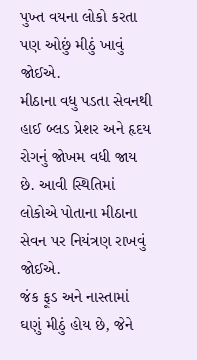પુખ્ત વયના લોકો કરતા પણ ઓછું મીઠું ખાવું જોઈએ.
મીઠાના વધુ પડતા સેવનથી હાઈ બ્લડ પ્રેશર અને હૃદય રોગનું જોખમ વધી જાય છે. આવી સ્થિતિમાં લોકોએ પોતાના મીઠાના સેવન પર નિયંત્રણ રાખવું જોઈએ.
જંક ફૂડ અને નાસ્તામાં ઘણું મીઠું હોય છે, જેને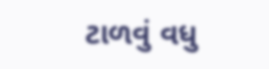ટાળવું વધુ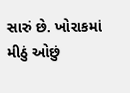સારું છે. ખોરાકમાં મીઠું ઓછું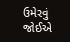ઉમેરવું જોઈએ